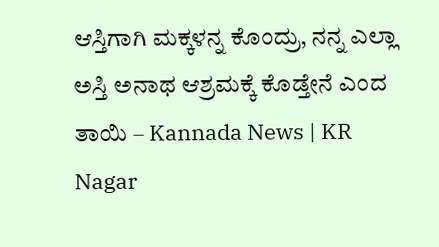ಆಸ್ತಿಗಾಗಿ ಮಕ್ಕಳನ್ನ ಕೊಂದ್ರು, ನನ್ನ ಎಲ್ಲಾ ಅಸ್ತಿ ಅನಾಥ ಆಶ್ರಮಕ್ಕೆ ಕೊಡ್ತೇನೆ ಎಂದ ತಾಯಿ – Kannada News | KR Nagar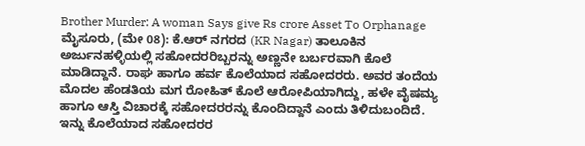Brother Murder: A woman Says give Rs crore Asset To Orphanage
ಮೈಸೂರು, (ಮೇ 08): ಕೆ.ಆರ್ ನಗರದ (KR Nagar) ತಾಲೂಕಿನ ಅರ್ಜುನಹಳ್ಳಿಯಲ್ಲಿ ಸಹೋದರರಿಬ್ಬರನ್ನು ಅಣ್ಣನೇ ಬರ್ಬರವಾಗಿ ಕೊಲೆ ಮಾಡಿದ್ದಾನೆ. ರಾಘ ಹಾಗೂ ಹರ್ವ ಕೊಲೆಯಾದ ಸಹೋದರರು. ಅವರ ತಂದೆಯ ಮೊದಲ ಹೆಂಡತಿಯ ಮಗ ರೋಹಿತ್ ಕೊಲೆ ಆರೋಪಿಯಾಗಿದ್ದು, ಹಳೇ ವೈಷಮ್ಯ ಹಾಗೂ ಆಸ್ತಿ ವಿಚಾರಕ್ಕೆ ಸಹೋದರರನ್ನು ಕೊಂದಿದ್ದಾನೆ ಎಂದು ತಿಳಿದುಬಂದಿದೆ. ಇನ್ನು ಕೊಲೆಯಾದ ಸಹೋದರರ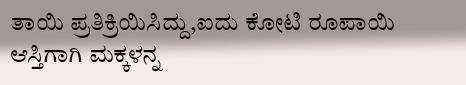ತಾಯಿ ಪ್ರತಿಕ್ರಿಯಿಸಿದ್ದು,ಐದು ಕೋಟಿ ರೂಪಾಯಿ ಆಸ್ತಿಗಾಗಿ ಮಕ್ಕಳನ್ನ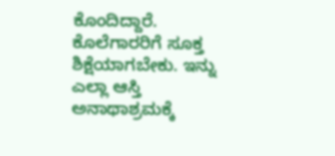ಕೊಂದಿದ್ದಾರೆ. ಕೊಲೆಗಾರರಿಗೆ ಸೂಕ್ತ ಶಿಕ್ಷೆಯಾಗಬೇಕು. ಇನ್ನು ಎಲ್ಲಾ ಆಸ್ತಿ ಅನಾಥಾಶ್ರಮಕ್ಕೆ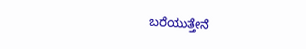ಬರೆಯುತ್ತೇನೆ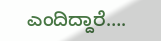ಎಂದಿದ್ದಾರೆ….